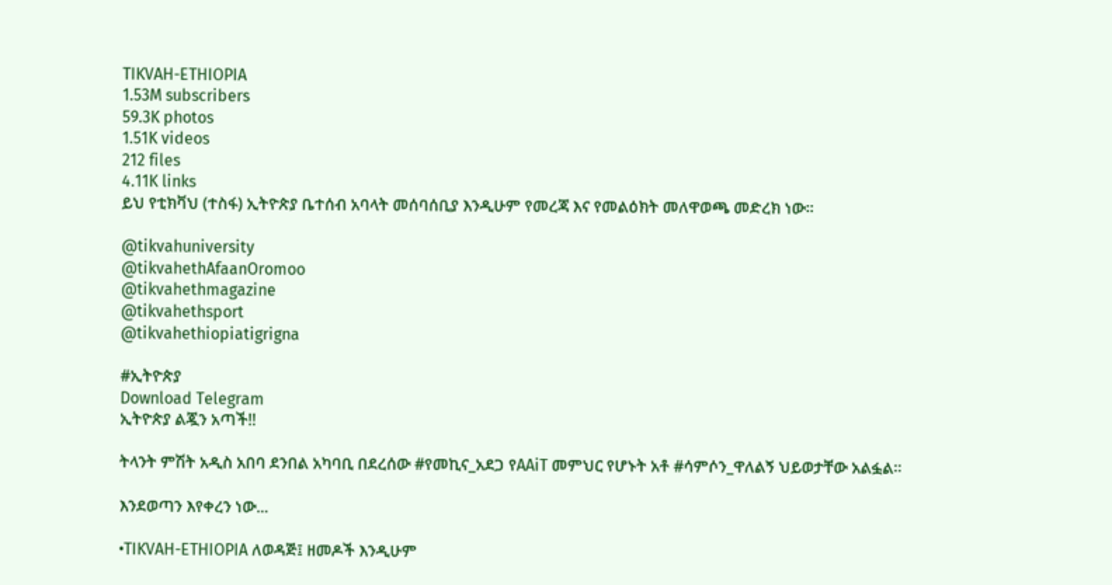TIKVAH-ETHIOPIA
1.53M subscribers
59.3K photos
1.51K videos
212 files
4.11K links
ይህ የቲክቫህ (ተስፋ) ኢትዮጵያ ቤተሰብ አባላት መሰባሰቢያ እንዲሁም የመረጃ እና የመልዕክት መለዋወጫ መድረክ ነው።

@tikvahuniversity
@tikvahethAfaanOromoo
@tikvahethmagazine
@tikvahethsport
@tikvahethiopiatigrigna

#ኢትዮጵያ
Download Telegram
ኢትዮጵያ ልጇን አጣች‼

ትላንት ምሽት አዲስ አበባ ደንበል አካባቢ በደረሰው #የመኪና_አደጋ የAAiT መምህር የሆኑት አቶ #ሳምሶን_ዋለልኝ ህይወታቸው አልፏል።

እንደወጣን እየቀረን ነው...

•TIKVAH-ETHIOPIA ለወዳጅ፤ ዘመዶች እንዲሁም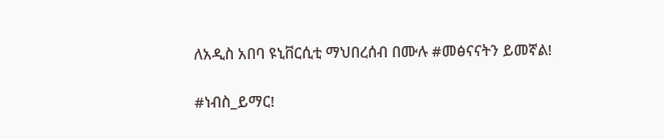ለአዲስ አበባ ዩኒቨርሲቲ ማህበረሰብ በሙሉ #መፅናናትን ይመኛል!

#ነብስ_ይማር!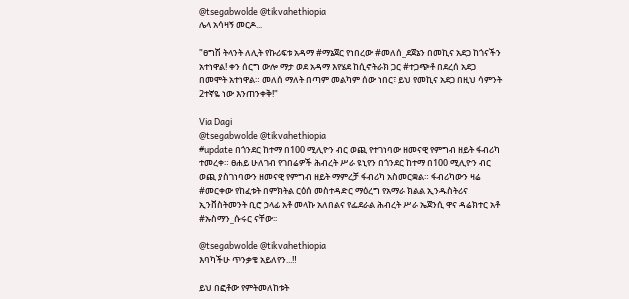@tsegabwolde @tikvahethiopia
ሌላ አሳዛኝ መርዶ...

"ፀግሽ ትላንት ለሊት የኩሪፍቱ አዳማ #ማኔጀር የነበረው #መለሰ_ደጀኔን በመኪና አደጋ ከጎናችን አተነዋል! ቀን ሰርግ ውሎ ማታ ወደ አዳማ እየሄደ ከሲኖትራክ ጋር #ተጋጭቶ በደረሰ አደጋ በመሞት አተነዋል። መለሰ ማለት በጣም መልካም ሰው ነበር፣ ይህ የመኪና አደጋ በዚህ ሳምንት 2ተኛዬ ነው እንጠንቀቅ!"

Via Dagi
@tsegabwolde @tikvahethiopia
#update በጎንደር ከተማ በ100 ሚሊዮን ብር ወጪ የተገነባው ዘመናዊ የምግብ ዘይት ፋብሪካ ተመረቀ። ፀሐይ ሁለገብ የገበሬዎች ሕብረት ሥራ ዩኒየን በጎንደር ከተማ በ100 ሚሊዮን ብር ወጪ ያስገነባውን ዘመናዊ የምግብ ዘይት ማምረቻ ፋብሪካ አስመርቋል። ፋብሪካውን ዛሬ #መርቀው የከፈቱት በምክትል ርዕሰ መስተዳድር ማዕረግ የአማራ ክልል ኢንዱስትሪና ኢንቨስትመንት ቢሮ ኃላፊ አቶ መላኩ አለበልና የፌደራል ሕብረት ሥራ ኤጀንሲ ዋና ዳሬክተር አቶ #ኡስማን_ሱሩር ናቸው፡፡

@tsegabwolde @tikvahethiopia
እባካችሁ ጥንቃቄ አይለየን...‼

ይህ በፎቶው የምትመለከቱት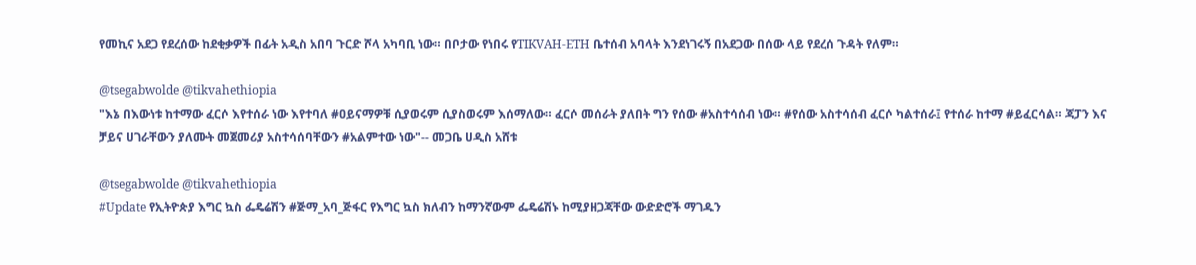የመኪና አደጋ የደረሰው ከደቂቃዎች በፊት አዲስ አበባ ጉርድ ሾላ አካባቢ ነው። በቦታው የነበሩ የTIKVAH-ETH ቤተሰብ አባላት እንደነገሩኝ በአደጋው በሰው ላይ የደረሰ ጉዳት የለም።

@tsegabwolde @tikvahethiopia
"እኔ በእውነቱ ከተማው ፈርሶ እየተሰራ ነው እየተባለ #ዐይናማዎቹ ሲያወሩም ሲያስወሩም እሰማለው። ፈርሶ መሰራት ያለበት ግን የሰው #አስተሳሰብ ነው። #የሰው አስተሳሰብ ፈርሶ ካልተሰራ፤ የተሰራ ከተማ #ይፈርሳል። ጃፓን እና ቻይና ሀገራቸውን ያለሙት መጀመሪያ አስተሳሰባቸውን #አልምተው ነው"-- መጋቤ ሀዲስ አሸቱ

@tsegabwolde @tikvahethiopia
#Update የኢትዮጵያ እግር ኳስ ፌዴሬሽን #ጅማ_አባ_ጅፋር የእግር ኳስ ክለብን ከማንኛውም ፌዴሬሽኑ ከሚያዘጋጃቸው ውድድሮች ማገዱን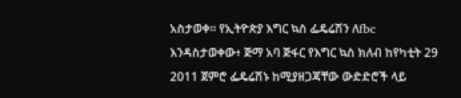አስታወቀ። የኢትዮጵያ እግር ኳስ ፌዴሬሽን ለfbc እንዳስታወቀው፥ ጅማ አባ ጅፋር የእግር ኳስ ክለብ ከየካቲት 29 2011 ጀምሮ ፌዴሬሽኑ ከሚያዘጋጃቸው ውድድሮች ላይ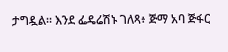ታግዷል። እንደ ፌዴሬሽኑ ገለጻ፥ ጅማ አባ ጅፋር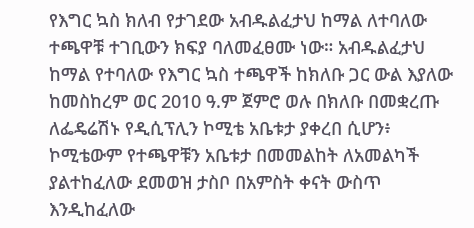የእግር ኳስ ክለብ የታገደው አብዱልፈታህ ከማል ለተባለው ተጫዋቹ ተገቢውን ክፍያ ባለመፈፀሙ ነው። አብዱልፈታህ ከማል የተባለው የእግር ኳስ ተጫዋች ከክለቡ ጋር ውል እያለው ከመስከረም ወር 2010 ዓ.ም ጀምሮ ወሉ በክለቡ በመቋረጡ ለፌዴሬሽኑ የዲሲፕሊን ኮሚቴ አቤቱታ ያቀረበ ሲሆን፥ ኮሚቴውም የተጫዋቹን አቤቱታ በመመልከት ለአመልካች ያልተከፈለው ደመወዝ ታስቦ በአምስት ቀናት ውስጥ እንዲከፈለው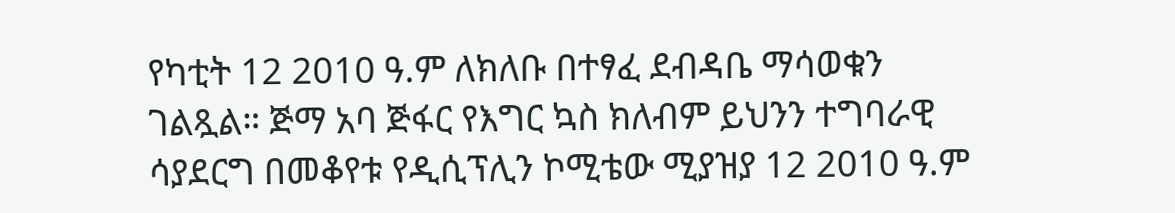የካቲት 12 2010 ዓ.ም ለክለቡ በተፃፈ ደብዳቤ ማሳወቁን ገልጿል። ጅማ አባ ጅፋር የእግር ኳስ ክለብም ይህንን ተግባራዊ ሳያደርግ በመቆየቱ የዲሲፕሊን ኮሚቴው ሚያዝያ 12 2010 ዓ.ም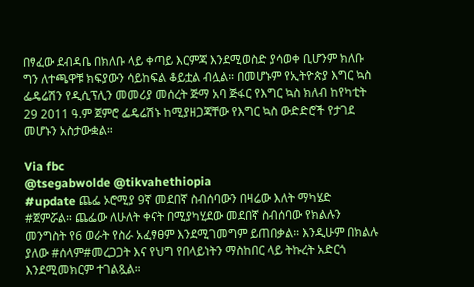በፃፈው ደብዳቤ በክለቡ ላይ ቀጣይ እርምጃ እንደሚወስድ ያሳወቀ ቢሆንም ክለቡ ግን ለተጫዋቹ ክፍያውን ሳይከፍል ቆይቷል ብሏል። በመሆኑም የኢትዮጵያ እግር ኳስ ፌዴሬሽን የዲሲፕሊን መመሪያ መሰረት ጅማ አባ ጅፋር የእግር ኳስ ክለብ ከየካቲት 29 2011 ዓ.ም ጀምሮ ፌዴሬሽኑ ከሚያዘጋጃቸው የእግር ኳስ ውድድሮች የታገደ መሆኑን አስታውቋል።

Via fbc
@tsegabwolde @tikvahethiopia
#update ጨፌ ኦሮሚያ 9ኛ መደበኛ ስብሰባውን በዛሬው እለት ማካሄድ #ጀምሯል። ጨፌው ለሁለት ቀናት በሚያካሂደው መደበኛ ስብሰባው የክልሉን መንግስት የ6 ወራት የስራ አፈፃፀም እንደሚገመግም ይጠበቃል። እንዲሁም በክልሉ ያለው #ሰላም#መረጋጋት እና የህግ የበላይነትን ማስከበር ላይ ትኩረት አድርጎ እንደሚመክርም ተገልጿል።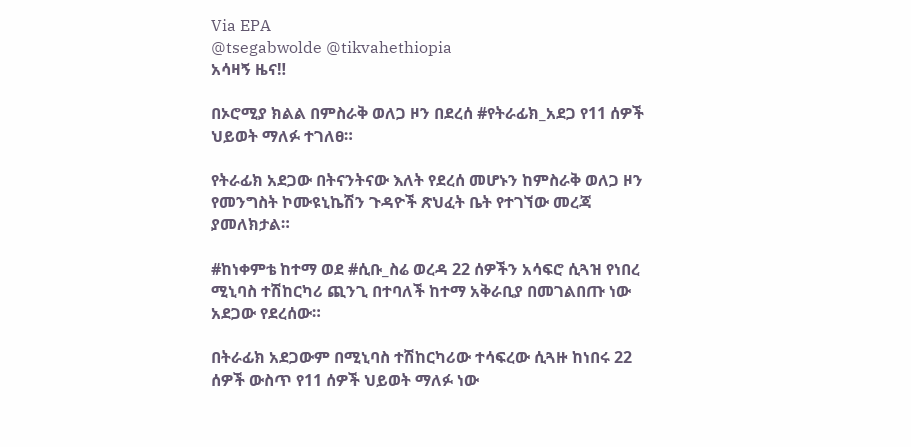Via EPA
@tsegabwolde @tikvahethiopia
አሳዛኝ ዜና‼

በኦሮሚያ ክልል በምስራቅ ወለጋ ዞን በደረሰ #የትራፊክ_አደጋ የ11 ሰዎች ህይወት ማለፉ ተገለፀ።

የትራፊክ አደጋው በትናንትናው እለት የደረሰ መሆኑን ከምስራቅ ወለጋ ዞን የመንግስት ኮሙዩኒኬሽን ጉዳዮች ጽህፈት ቤት የተገኘው መረጃ ያመለክታል።

#ከነቀምቴ ከተማ ወደ #ሲቡ_ስሬ ወረዳ 22 ሰዎችን አሳፍሮ ሲጓዝ የነበረ ሚኒባስ ተሽከርካሪ ጪንጊ በተባለች ከተማ አቅራቢያ በመገልበጡ ነው አደጋው የደረሰው።

በትራፊክ አደጋውም በሚኒባስ ተሽከርካሪው ተሳፍረው ሲጓዙ ከነበሩ 22 ሰዎች ውስጥ የ11 ሰዎች ህይወት ማለፉ ነው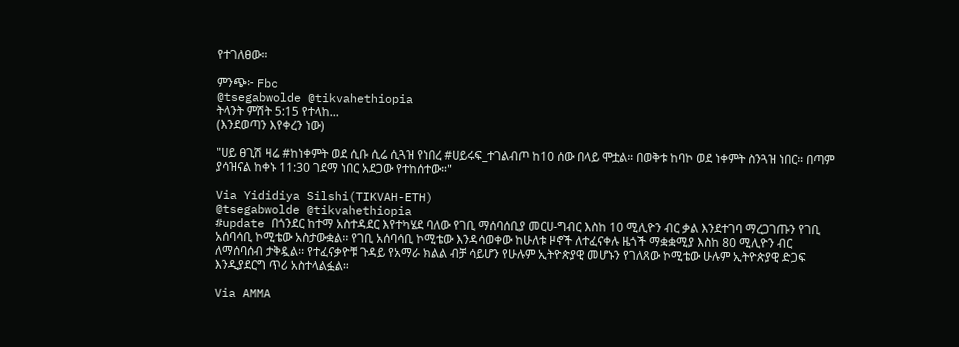የተገለፀው።

ምንጭ፦ Fbc
@tsegabwolde @tikvahethiopia
ትላንት ምሽት 5:15 የተላከ...
(እንደወጣን እየቀረን ነው)

"ሀይ ፀጊሽ ዛሬ #ከነቀምት ወደ ሲቡ ሲሬ ሲጓዝ የነበረ #ሀይሩፍ_ተገልብጦ ከ10 ሰው በላይ ሞቷል። በወቅቱ ከባኮ ወደ ነቀምት ስንጓዝ ነበር። በጣም ያሳዝናል ከቀኑ 11:30 ገደማ ነበር አደጋው የተከሰተው።"

Via Yididiya Silshi(TIKVAH-ETH)
@tsegabwolde @tikvahethiopia
#update በጎንደር ከተማ አስተዳደር እየተካሄደ ባለው የገቢ ማሰባሰቢያ መርሀ-ግብር እስከ 10 ሚሊዮን ብር ቃል እንደተገባ ማረጋገጡን የገቢ አሰባሳቢ ኮሚቴው አስታውቋል፡፡ የገቢ አሰባሳቢ ኮሚቴው እንዳሳወቀው ከሁለቱ ዞኖች ለተፈናቀሉ ዜጎች ማቋቋሚያ እስከ 80 ሚሊዮን ብር ለማሰባሰብ ታቅዷል፡፡ የተፈናቃዮቹ ጉዳይ የአማራ ክልል ብቻ ሳይሆን የሁሉም ኢትዮጵያዊ መሆኑን የገለጸው ኮሚቴው ሁሉም ኢትዮጵያዊ ድጋፍ እንዲያደርግ ጥሪ አስተላልፏል።

Via AMMA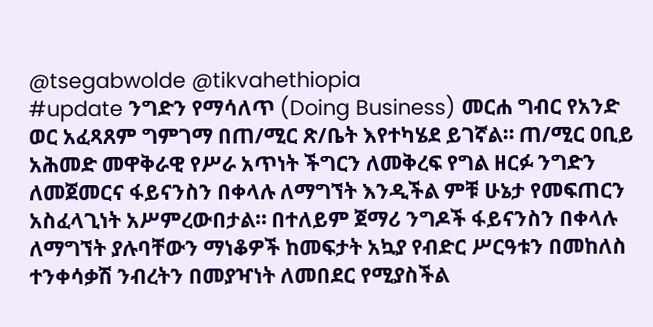@tsegabwolde @tikvahethiopia
#update ንግድን የማሳለጥ (Doing Business) መርሐ ግብር የአንድ ወር አፈጻጸም ግምገማ በጠ/ሚር ጽ/ቤት እየተካሄደ ይገኛል። ጠ/ሚር ዐቢይ አሕመድ መዋቅራዊ የሥራ አጥነት ችግርን ለመቅረፍ የግል ዘርፉ ንግድን ለመጀመርና ፋይናንስን በቀላሉ ለማግኘት እንዲችል ምቹ ሁኔታ የመፍጠርን አስፈላጊነት አሥምረውበታል። በተለይም ጀማሪ ንግዶች ፋይናንስን በቀላሉ ለማግኘት ያሉባቸውን ማነቆዎች ከመፍታት አኳያ የብድር ሥርዓቱን በመከለስ ተንቀሳቃሽ ንብረትን በመያዣነት ለመበደር የሚያስችል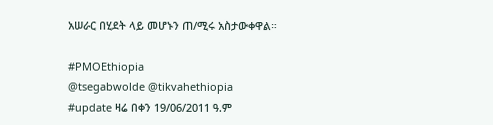አሠራር በሂደት ላይ መሆኑን ጠ/ሚሩ አስታውቀዋል።

#PMOEthiopia
@tsegabwolde @tikvahethiopia
#update ዛሬ በቀን 19/06/2011 ዓ.ም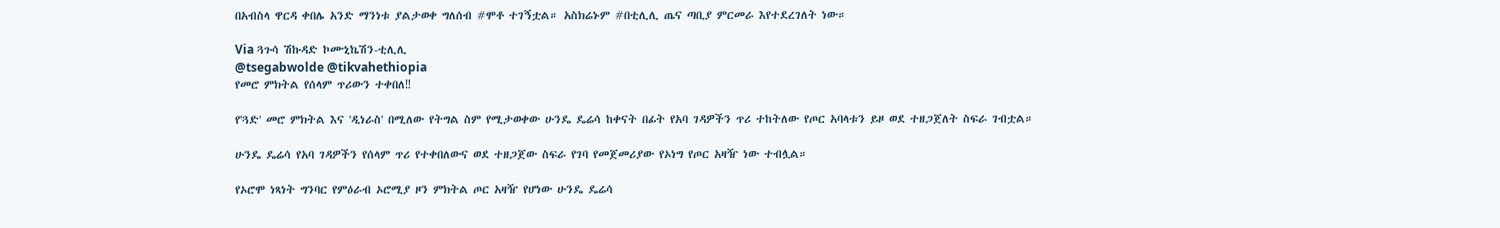በአብስላ ዋርዳ ቀበሌ አንድ ማንነቱ ያልታወቀ ግለሰብ #ሞቶ ተገኝቷል። አስክሬኑም #በቲሊሊ ጤና ጣቢያ ምርመራ እየተደረገለት ነው።

Via ጓጉሳ ሽኩዳድ ኮሙኒኬሽን-ቲሊሊ
@tsegabwolde @tikvahethiopia
የመሮ ምክትል የሰላም ጥሪውን ተቀበለ‼

የ'ጓድ' መሮ ምክትል እና 'ዲነራስ' በሚለው የትግል ስም የሚታወቀው ሁንዴ ዴሬሳ ከቀናት በፊት የአባ ገዳዎችን ጥሪ ተከትለው የጦር አባላቱን ይዞ ወደ ተዘጋጀለት ስፍራ ገብቷል።

ሁንዴ ዴሬሳ የአባ ገዳዎችን የሰላም ጥሪ የተቀበለውና ወደ ተዘጋጀው ስፍራ የገባ የመጀመሪያው የኦነግ የጦር አዛዥ ነው ተብሏል።

የኦሮሞ ነጻነት ግንባር የምዕራብ ኦሮሚያ ዞን ምክትል ጦር አዛዥ የሆነው ሁንዴ ዴሬሳ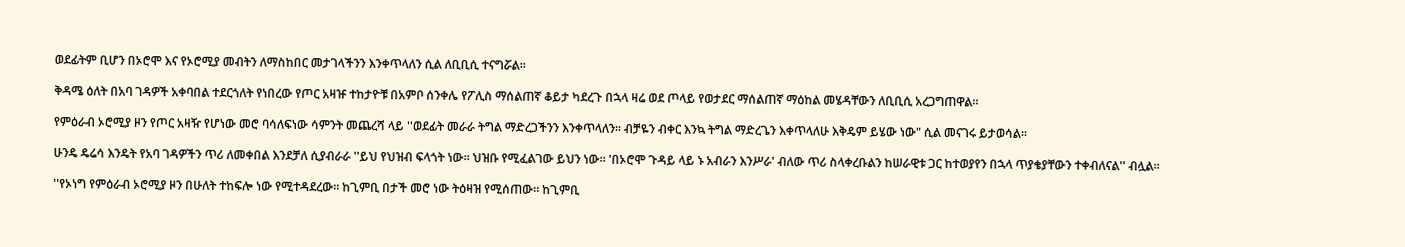ወደፊትም ቢሆን በኦሮሞ እና የኦሮሚያ መብትን ለማስከበር መታገላችንን እንቀጥላለን ሲል ለቢቢሲ ተናግሯል።

ቅዳሜ ዕለት በአባ ገዳዎች አቀባበል ተደርጎለት የነበረው የጦር አዛዡ ተከታዮቹ በአምቦ ሰንቀሌ የፖሊስ ማሰልጠኛ ቆይታ ካደረጉ በኋላ ዛሬ ወደ ጦላይ የወታደር ማሰልጠኛ ማዕከል መሄዳቸውን ለቢቢሲ አረጋግጠዋል።

የምዕራብ ኦሮሚያ ዞን የጦር አዛዥ የሆነው መሮ ባሳለፍነው ሳምንት መጨረሻ ላይ ''ወደፊት መራራ ትግል ማድረጋችንን እንቀጥላለን። ብቻዬን ብቀር እንኳ ትግል ማድረጌን እቀጥላለሁ እቅዴም ይሄው ነው" ሲል መናገሩ ይታወሳል።

ሁንዴ ዴሬሳ እንዴት የአባ ገዳዎችን ጥሪ ለመቀበል እንደቻለ ሲያብራራ ''ይህ የህዝብ ፍላጎት ነው። ህዝቡ የሚፈልገው ይህን ነው። 'በኦሮሞ ጉዳይ ላይ ኑ አብራን እንሥራ' ብለው ጥሪ ስላቀረቡልን ከሠራዊቱ ጋር ከተወያየን በኋላ ጥያቄያቸውን ተቀብለናል'' ብሏል።

''የኦነግ የምዕራብ ኦሮሚያ ዞን በሁለት ተከፍሎ ነው የሚተዳደረው። ከጊምቢ በታች መሮ ነው ትዕዛዝ የሚሰጠው። ከጊምቢ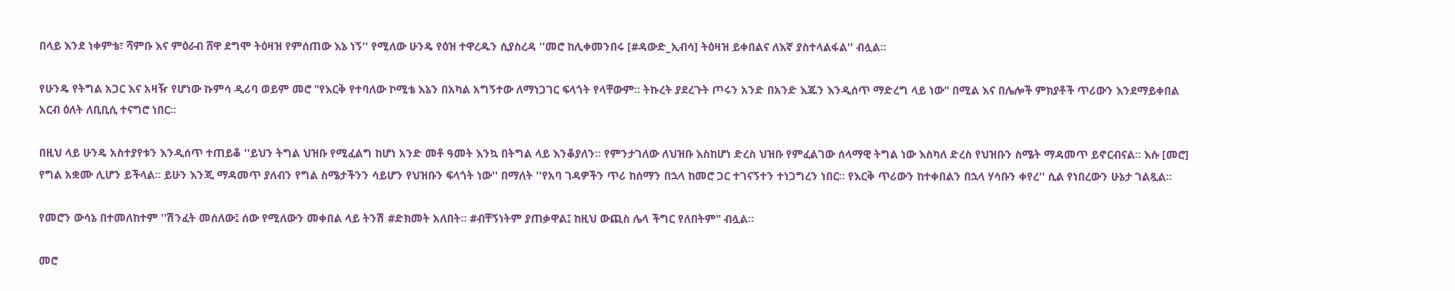በላይ እንደ ነቀምቴ፣ ሻምቡ እና ምዕራብ ሸዋ ደግሞ ትዕዛዝ የምሰጠው እኔ ነኝ'' የሚለው ሁንዴ የዕዝ ተዋረዱን ሲያስረዳ ''መሮ ከሊቀመንበሩ [#ዳውድ_ኢብሳ] ትዕዛዝ ይቀበልና ለእኛ ያስተላልፋል'' ብሏል።

የሁንዴ የትግል አጋር እና አዛዥ የሆነው ኩምሳ ዲሪባ ወይም መሮ "የእርቅ የተባለው ኮሚቴ እኔን በአካል አግኝተው ለማነጋገር ፍላጎት የላቸውም። ትኩረት ያደረጉት ጦሩን አንድ በአንድ እጁን እንዲሰጥ ማድረግ ላይ ነው" በሚል እና በሌሎች ምክያቶች ጥሪውን እንደማይቀበል አርብ ዕለት ለቢቢሲ ተናግሮ ነበር።

በዚህ ላይ ሁንዴ አስተያየቱን እንዲሰጥ ተጠይቆ ''ይህን ትግል ህዝቡ የሚፈልግ ከሆነ አንድ መቶ ዓመት እንኳ በትግል ላይ እንቆያለን። የምንታገለው ለህዝቡ እስከሆነ ድረስ ህዝቡ የምፈልገው ሰላማዊ ትግል ነው እስካለ ድረስ የህዝቡን ስሜት ማዳመጥ ይኖርብናል። እሱ [መሮ] የግል አቋሙ ሊሆን ይችላል። ይሁን እንጂ ማዳመጥ ያለብን የግል ስሜታችንን ሳይሆን የህዝቡን ፍላጎት ነው'' በማለት ''የአባ ገዳዎችን ጥሪ ከሰማን በኋላ ከመሮ ጋር ተገናኝተን ተነጋግረን ነበር። የእርቅ ጥሪውን ከተቀበልን በኋላ ሃሳቡን ቀየረ'' ሲል የነበረውን ሁኔታ ገልጿል።

የመሮን ውሳኔ በተመለከተም ''ሽንፈት መሰለው፤ ሰው የሚለውን መቀበል ላይ ትንሽ #ድክመት አለበት። #ብቸኝነትም ያጠቃዋል፤ ከዚህ ውጪስ ሌላ ችግር የለበትም" ብሏል።

መሮ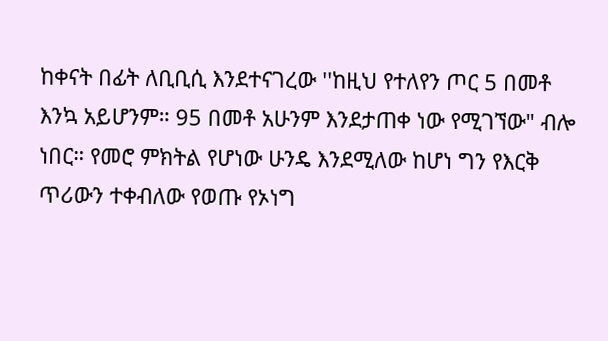ከቀናት በፊት ለቢቢሲ እንደተናገረው ''ከዚህ የተለየን ጦር 5 በመቶ እንኳ አይሆንም። 95 በመቶ አሁንም እንደታጠቀ ነው የሚገኘው" ብሎ ነበር። የመሮ ምክትል የሆነው ሁንዴ እንደሚለው ከሆነ ግን የእርቅ ጥሪውን ተቀብለው የወጡ የኦነግ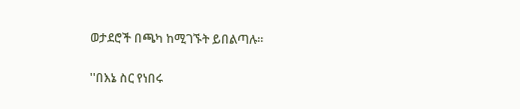ወታደሮች በጫካ ከሚገኙት ይበልጣሉ።

''በእኔ ስር የነበሩ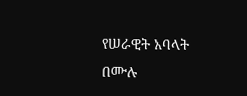የሠራዊት አባላት በሙሉ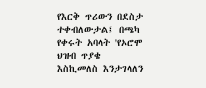የእርቅ ጥሪውን በደስታ ተቀብለውታል፤ በጫካ የቀሩት አባላት 'የኦሮሞ ህዝብ ጥያቄ እስኪመለስ እንታገላለን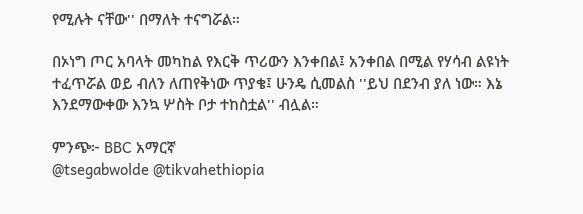የሚሉት ናቸው'' በማለት ተናግሯል።

በኦነግ ጦር አባላት መካከል የእርቅ ጥሪውን እንቀበል፤ አንቀበል በሚል የሃሳብ ልዩነት ተፈጥሯል ወይ ብለን ለጠየቅነው ጥያቄ፤ ሁንዴ ሲመልስ ''ይህ በደንብ ያለ ነው። እኔ እንደማውቀው እንኳ ሦስት ቦታ ተከስቷል'' ብሏል።

ምንጭ፦ BBC አማርኛ
@tsegabwolde @tikvahethiopia